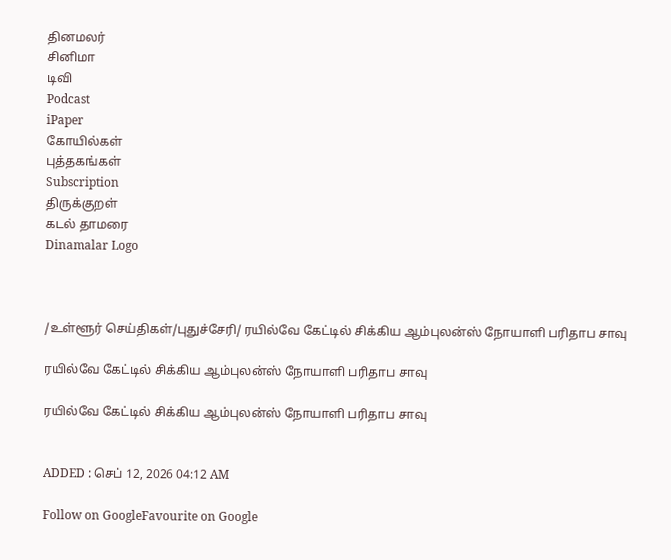தினமலர்
சினிமா
டிவி
Podcast
iPaper
கோயில்கள்
புத்தகங்கள்
Subscription
திருக்குறள்
கடல் தாமரை
Dinamalar Logo



/உள்ளூர் செய்திகள்/புதுச்சேரி/ ரயில்வே கேட்டில் சிக்கிய ஆம்புலன்ஸ் நோயாளி பரிதாப சாவு

ரயில்வே கேட்டில் சிக்கிய ஆம்புலன்ஸ் நோயாளி பரிதாப சாவு

ரயில்வே கேட்டில் சிக்கிய ஆம்புலன்ஸ் நோயாளி பரிதாப சாவு


ADDED : செப் 12, 2026 04:12 AM

Follow on GoogleFavourite on Google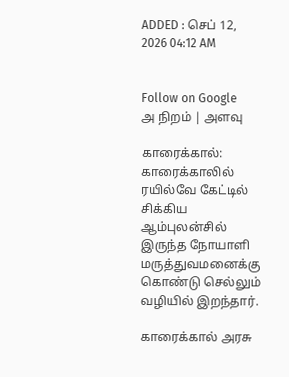ADDED : செப் 12, 2026 04:12 AM


Follow on Google
அ நிறம் | அளவு

காரைக்கால்: காரைக்காலில் ரயில்வே கேட்டில் சிக்கிய ஆம்புலன்சில் இருந்த நோயாளி மருத்துவமனைக்கு கொண்டு செல்லும் வழியில் இறந்தார்.

காரைக்கால் அரசு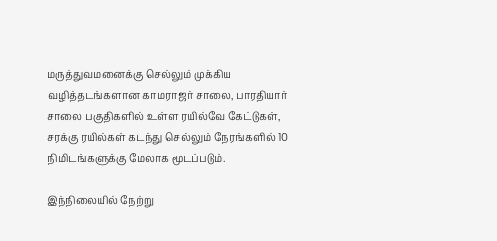மருத்துவமனைக்கு செல்லும் முக்கிய வழித்தடங்களான காமராஜர் சாலை, பாரதியார் சாலை பகுதிகளில் உள்ள ரயில்வே கேட்டுகள், சரக்கு ரயில்கள் கடந்து செல்லும் நேரங்களில் 10 நிமிடங்களுக்கு மேலாக மூடப்படும்.

இந்நிலையில் நேற்று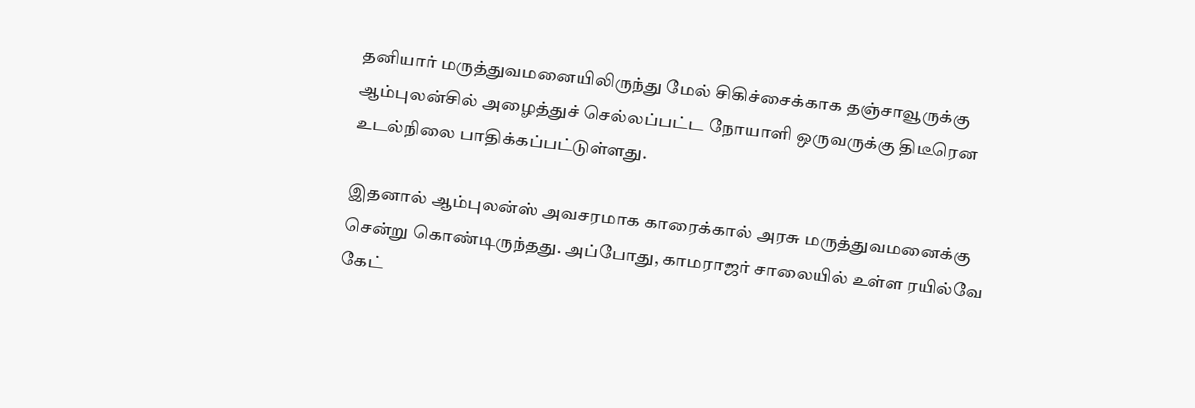தனியார் மருத்துவமனையிலிருந்து மேல் சிகிச்சைக்காக தஞ்சாவூருக்கு ஆம்புலன்சில் அழைத்துச் செல்லப்பட்ட நோயாளி ஒருவருக்கு திடீரென உடல்நிலை பாதிக்கப்பட்டுள்ளது.

இதனால் ஆம்புலன்ஸ் அவசரமாக காரைக்கால் அரசு மருத்துவமனைக்கு சென்று கொண்டிருந்தது. அப்போது, காமராஜர் சாலையில் உள்ள ரயில்வே கேட்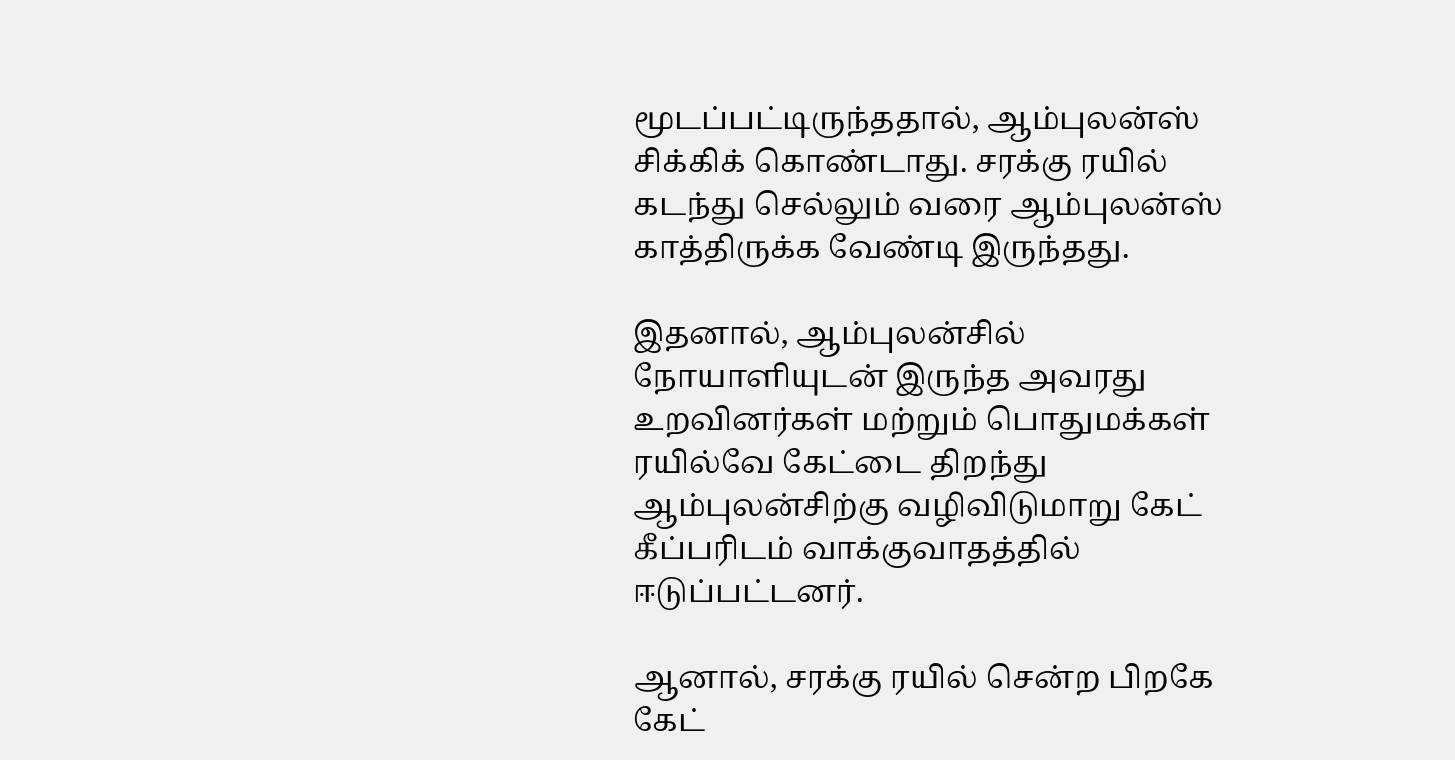மூடப்பட்டிருந்ததால், ஆம்புலன்ஸ் சிக்கிக் கொண்டாது. சரக்கு ரயில் கடந்து செல்லும் வரை ஆம்புலன்ஸ் காத்திருக்க வேண்டி இருந்தது.

இதனால், ஆம்புலன்சில் நோயாளியுடன் இருந்த அவரது உறவினர்கள் மற்றும் பொதுமக்கள் ரயில்வே கேட்டை திறந்து ஆம்புலன்சிற்கு வழிவிடுமாறு கேட் கீப்பரிடம் வாக்குவாதத்தில் ஈடுப்பட்டனர்.

ஆனால், சரக்கு ரயில் சென்ற பிறகே கேட்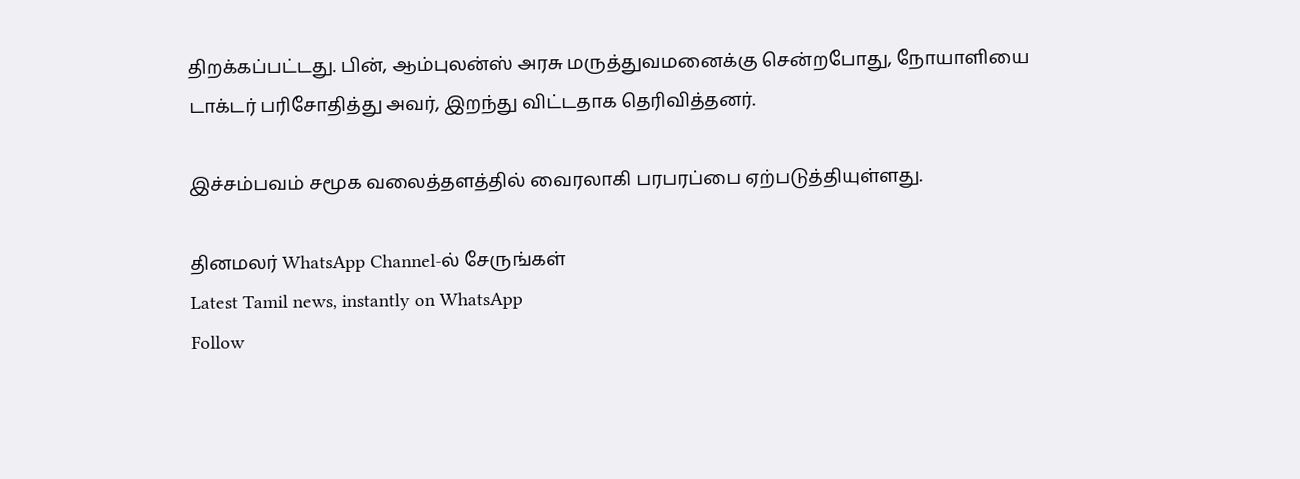திறக்கப்பட்டது. பின், ஆம்புலன்ஸ் அரசு மருத்துவமனைக்கு சென்றபோது, நோயாளியை டாக்டர் பரிசோதித்து அவர், இறந்து விட்டதாக தெரிவித்தனர்.

இச்சம்பவம் சமூக வலைத்தளத்தில் வைரலாகி பரபரப்பை ஏற்படுத்தியுள்ளது.

தினமலர் WhatsApp Channel-ல் சேருங்கள்
Latest Tamil news, instantly on WhatsApp
Follow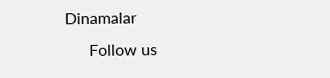Dinamalar
      Follow us